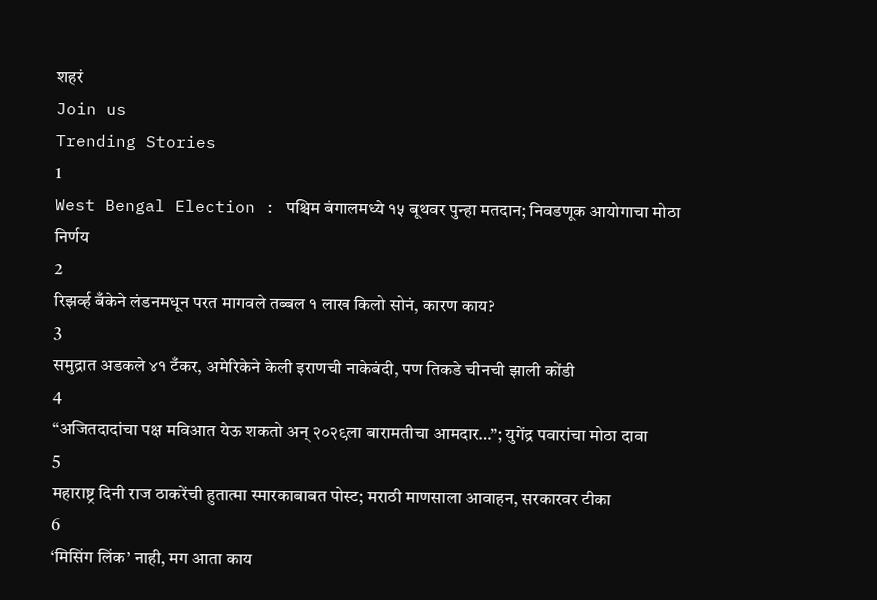शहरं
Join us
Trending Stories
1
West Bengal Election : पश्चिम बंगालमध्ये १५ बूथवर पुन्हा मतदान; निवडणूक आयोगाचा मोठा निर्णय
2
रिझर्व्ह बँकेने लंडनमधून परत मागवले तब्बल १ लाख किलो सोनं, कारण काय?
3
समुद्रात अडकले ४१ टँकर, अमेरिकेने केली इराणची नाकेबंदी, पण तिकडे चीनची झाली कोंडी
4
“अजितदादांचा पक्ष मविआत येऊ शकतो अन् २०२९ला बारामतीचा आमदार…”; युगेंद्र पवारांचा मोठा दावा
5
महाराष्ट्र दिनी राज ठाकरेंची हुतात्मा स्मारकाबाबत पोस्ट; मराठी माणसाला आवाहन, सरकारवर टीका
6
‘मिसिंग लिंक’ नाही, मग आता काय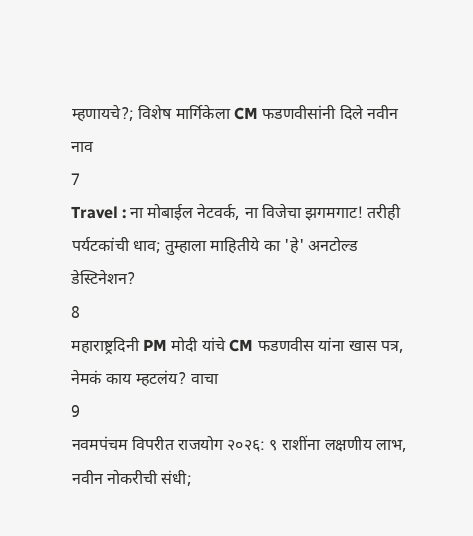म्हणायचे?; विशेष मार्गिकेला CM फडणवीसांनी दिले नवीन नाव
7
Travel : ना मोबाईल नेटवर्क, ना विजेचा झगमगाट! तरीही पर्यटकांची धाव; तुम्हाला माहितीये का 'हे' अनटोल्ड डेस्टिनेशन?
8
महाराष्ट्रदिनी PM मोदी यांचे CM फडणवीस यांना खास पत्र, नेमकं काय म्हटलंय? वाचा
9
नवमपंचम विपरीत राजयोग २०२६: ९ राशींना लक्षणीय लाभ, नवीन नोकरीची संधी;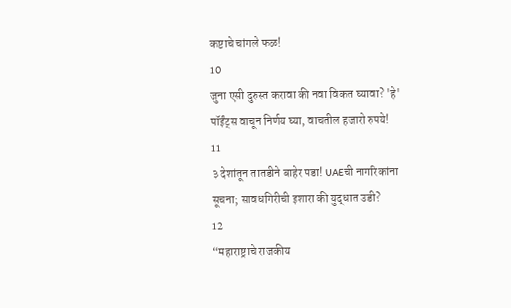कष्टाचे चांगले फळ!
10
जुना एसी दुरुस्त करावा की नवा विकत घ्यावा? 'हे' पॉईंट्स वाचून निर्णय घ्या, वाचतील हजारो रुपये!
11
३ देशांतून तातडीने बाहेर पडा! UAEची नागरिकांना सूचना; सावधगिरीची इशारा की युद्धात उडी?
12
“महाराष्ट्राचे राजकीय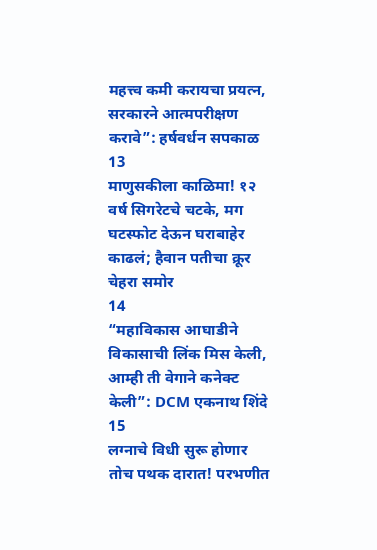महत्त्व कमी करायचा प्रयत्न, सरकारने आत्मपरीक्षण करावे”: हर्षवर्धन सपकाळ
13
माणुसकीला काळिमा! १२ वर्ष सिगरेटचे चटके, मग घटस्फोट देऊन घराबाहेर काढलं; हैवान पतीचा क्रूर चेहरा समोर
14
“महाविकास आघाडीने विकासाची लिंक मिस केली, आम्ही ती वेगाने कनेक्ट केली”: DCM एकनाथ शिंदे
15
लग्नाचे विधी सुरू होणार तोच पथक दारात! परभणीत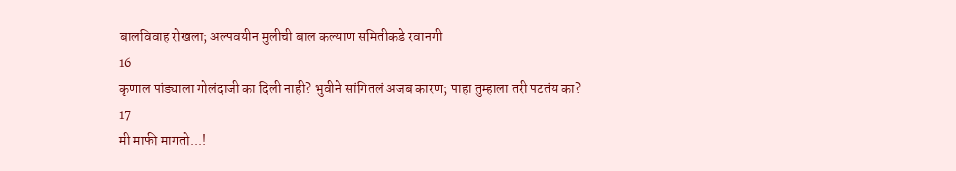बालविवाह रोखला; अल्पवयीन मुलीची बाल कल्याण समितीकडे रवानगी
16
कृणाल पांड्याला गोलंदाजी का दिली नाही? भुवीने सांगितलं अजब कारण; पाहा तुम्हाला तरी पटतंय का?
17
मी माफी मागतो...!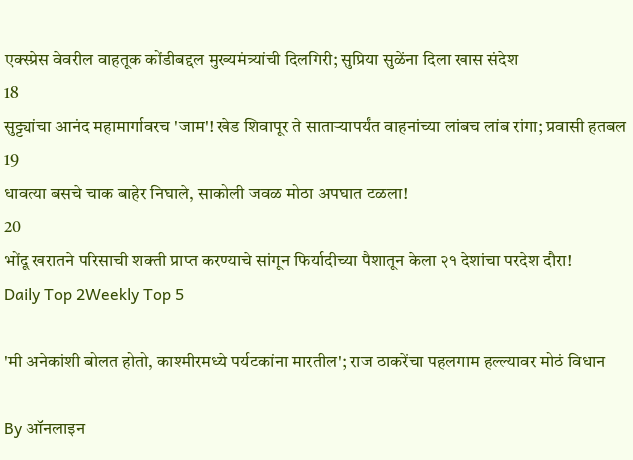एक्स्प्रेस वेवरील वाहतूक कोंडीबद्दल मुख्यमंत्र्यांची दिलगिरी; सुप्रिया सुळेंना दिला खास संदेश
18
सुट्ट्यांचा आनंद महामार्गावरच 'जाम'! खेड शिवापूर ते साताऱ्यापर्यंत वाहनांच्या लांबच लांब रांगा; प्रवासी हतबल
19
धावत्या बसचे चाक बाहेर निघाले, साकोली जवळ मोठा अपघात टळला!
20
भोंदू खरातने परिसाची शक्ती प्राप्त करण्याचे सांगून फिर्यादीच्या पैशातून केला २१ देशांचा परदेश दौरा!
Daily Top 2Weekly Top 5

'मी अनेकांशी बोलत होतो, काश्मीरमध्ये पर्यटकांना मारतील'; राज ठाकरेंचा पहलगाम हल्ल्यावर मोठं विधान

By ऑनलाइन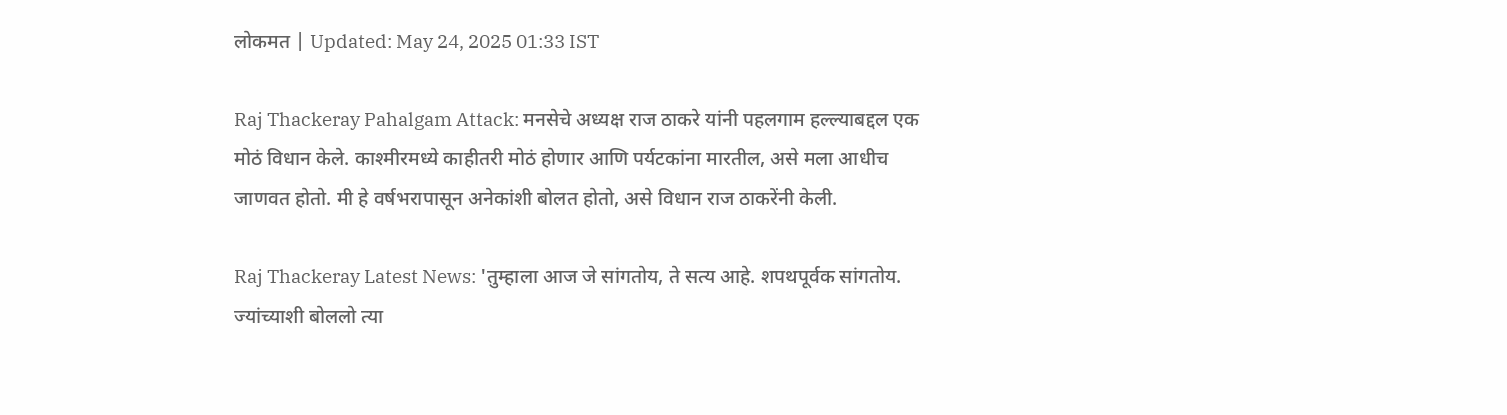लोकमत | Updated: May 24, 2025 01:33 IST

Raj Thackeray Pahalgam Attack: मनसेचे अध्यक्ष राज ठाकरे यांनी पहलगाम हल्ल्याबद्दल एक मोठं विधान केले. काश्मीरमध्ये काहीतरी मोठं होणार आणि पर्यटकांना मारतील, असे मला आधीच जाणवत होतो. मी हे वर्षभरापासून अनेकांशी बोलत होतो, असे विधान राज ठाकरेंनी केली.

Raj Thackeray Latest News: 'तुम्हाला आज जे सांगतोय, ते सत्य आहे. शपथपूर्वक सांगतोय. ज्यांच्याशी बोललो त्या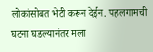लोकांसोबत भेटी करून देईन. पहलगामची घटना घडल्यानंतर मला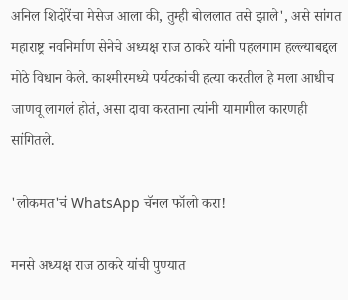अनिल शिदोरेंचा मेसेज आला की, तुम्ही बोललात तसे झाले', असे सांगत महाराष्ट्र नवनिर्माण सेनेचे अध्यक्ष राज ठाकरे यांनी पहलगाम हल्ल्याबद्दल मोठे विधान केले. काश्मीरमध्ये पर्यटकांची हत्या करतील हे मला आधीच जाणवू लागलं होतं, असा दावा करताना त्यांनी यामागील कारणही सांगितले.

'लोकमत'चं WhatsApp चॅनल फॉलो करा!

मनसे अध्यक्ष राज ठाकरे यांची पुण्यात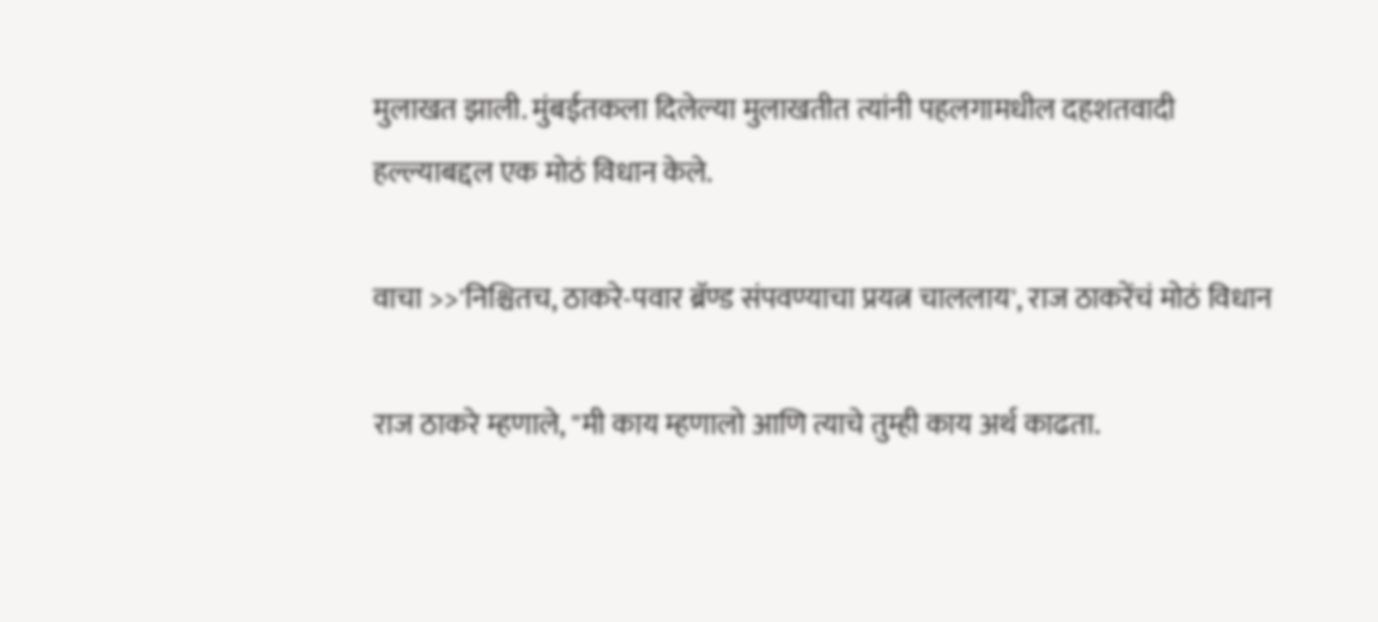मुलाखत झाली. मुंबईतकला दिलेल्या मुलाखतीत त्यांनी पहलगामधील दहशतवादी हल्ल्याबद्दल एक मोठं विधान केले.

वाचा >>'निश्चितच, ठाकरे-पवार ब्रॅण्ड संपवण्याचा प्रयत्न चाललाय', राज ठाकरेंचं मोठं विधान

राज ठाकरे म्हणाले, "मी काय म्हणालो आणि त्याचे तुम्ही काय अर्थ काढता.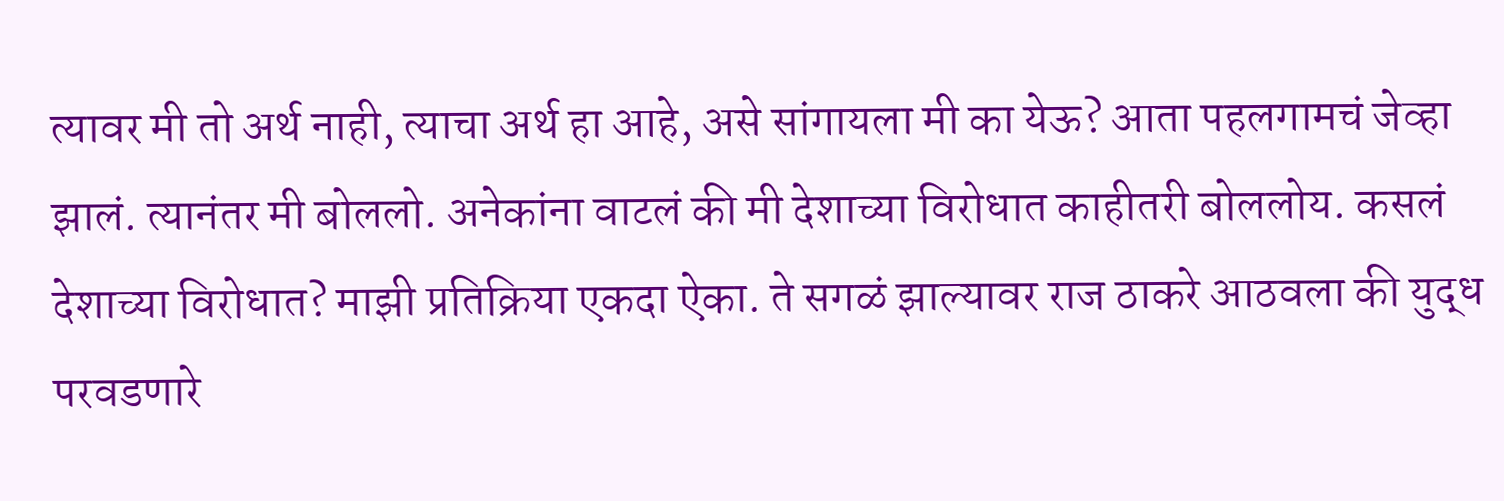त्यावर मी तो अर्थ नाही, त्याचा अर्थ हा आहे, असे सांगायला मी का येऊ? आता पहलगामचं जेव्हा झालं. त्यानंतर मी बोललो. अनेकांना वाटलं की मी देशाच्या विरोधात काहीतरी बोललोय. कसलं देशाच्या विरोधात? माझी प्रतिक्रिया एकदा ऐका. ते सगळं झाल्यावर राज ठाकरे आठवला की युद्ध परवडणारे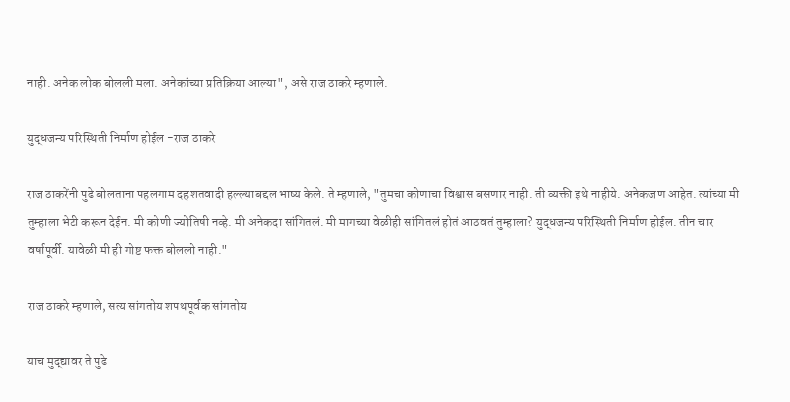नाही. अनेक लोक बोलली मला. अनेकांच्या प्रतिक्रिया आल्या", असे राज ठाकरे म्हणाले.

युद्धजन्य परिस्थिती निर्माण होईल -राज ठाकरे

राज ठाकरेंनी पुढे बोलताना पहलगाम दहशतवादी हल्ल्याबद्दल भाष्य केले. ते म्हणाले, "तुमचा कोणाचा विश्वास बसणार नाही. ती व्यक्ती इथे नाहीये. अनेकजण आहेत. त्यांच्या मी तुम्हाला भेटी करून देईन. मी कोणी ज्योतिषी नव्हे. मी अनेकदा सांगितलं. मी मागच्या वेळीही सांगितलं होतं आठवतं तुम्हाला? युद्धजन्य परिस्थिती निर्माण होईल. तीन चार वर्षापूर्वी. यावेळी मी ही गोष्ट फक्त बोललो नाही."

राज ठाकरे म्हणाले, सत्य सांगतोय शपथपूर्वक सांगतोय

याच मुद्द्यावर ते पुढे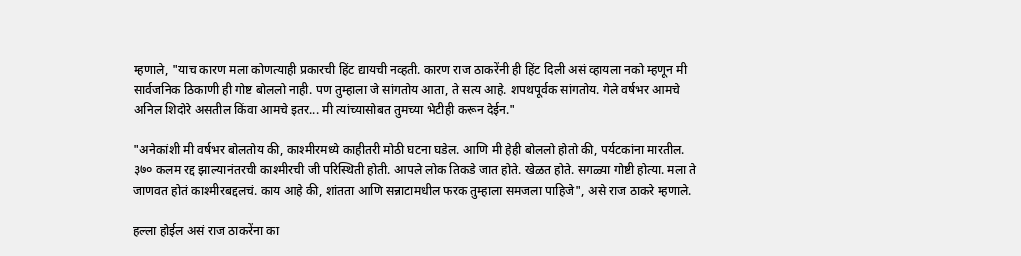म्हणाले, "याच कारण मला कोणत्याही प्रकारची हिंट द्यायची नव्हती. कारण राज ठाकरेंनी ही हिंट दिली असं व्हायला नको म्हणून मी सार्वजनिक ठिकाणी ही गोष्ट बोललो नाही. पण तुम्हाला जे सांगतोय आता, ते सत्य आहे. शपथपूर्वक सांगतोय. गेले वर्षभर आमचे अनिल शिदोरे असतील किंवा आमचे इतर... मी त्यांच्यासोबत तुमच्या भेटीही करून देईन."

"अनेकांशी मी वर्षभर बोलतोय की, काश्मीरमध्ये काहीतरी मोठी घटना घडेल. आणि मी हेही बोललो होतो की, पर्यटकांना मारतील. ३७० कलम रद्द झाल्यानंतरची काश्मीरची जी परिस्थिती होती. आपले लोक तिकडे जात होते. खेळत होते. सगळ्या गोष्टी होत्या. मला ते जाणवत होतं काश्मीरबद्दलचं. काय आहे की, शांतता आणि सन्नाटामधील फरक तुम्हाला समजला पाहिजे", असे राज ठाकरे म्हणाले.

हल्ला होईल असं राज ठाकरेंना का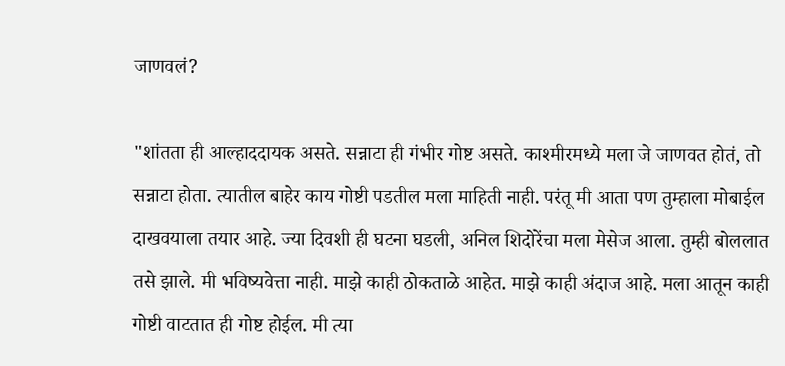जाणवलं?

"शांतता ही आल्हाददायक असते. सन्नाटा ही गंभीर गोष्ट असते. काश्मीरमध्ये मला जे जाणवत होतं, तो सन्नाटा होता. त्यातील बाहेर काय गोष्टी पडतील मला माहिती नाही. परंतू मी आता पण तुम्हाला मोबाईल दाखवयाला तयार आहे. ज्या दिवशी ही घटना घडली, अनिल शिदोरेंचा मला मेसेज आला. तुम्ही बोललात तसे झाले. मी भविष्यवेत्ता नाही. माझे काही ठोकताळे आहेत. माझे काही अंदाज आहे. मला आतून काही गोष्टी वाटतात ही गोष्ट होईल. मी त्या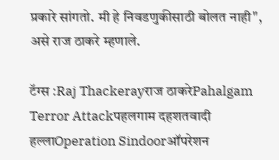प्रकारे सांगतो. मी हे निवडणुकीसाठी बोलत नाही", असे राज ठाकरे म्हणाले.

टॅग्स :Raj Thackerayराज ठाकरेPahalgam Terror Attackपहलगाम दहशतवादी हल्लाOperation Sindoorऑपरेशन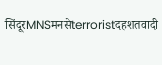सिंदूरMNSमनसेterroristदहशतवादी